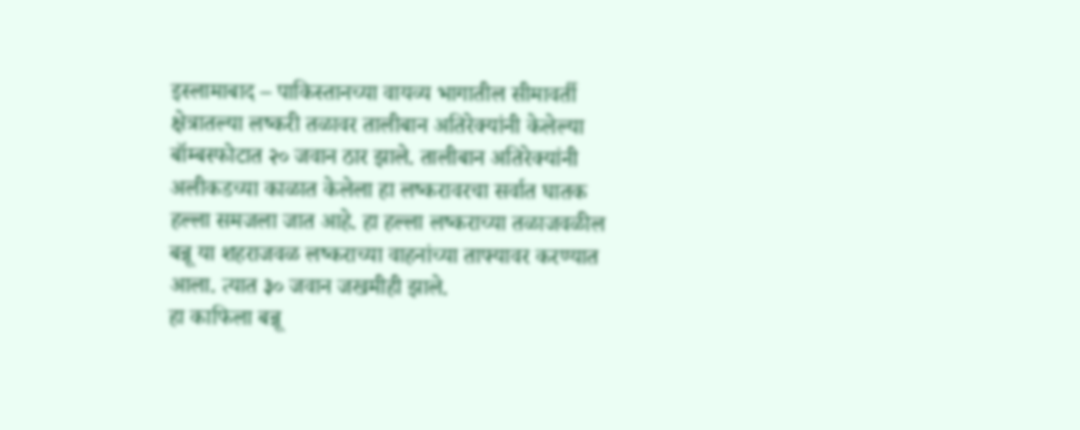इस्लामाबाद – पाकिस्तानच्या वायव्य भागातील सीमावर्ती क्षेत्रातल्या लष्करी तळावर तालीबान अतिरेक्यांनी केलेल्या बॉम्बस्फोटात २० जवान ठार झाले. तालीबान अतिरेक्यांनी अलीकडच्या काळात केलेला हा लष्करावरचा सर्वात घातक हल्ला समजला जात आहे. हा हल्ला लष्कराच्या तळाजवळील बन्नू या शहराजवळ लष्कराच्या वाहनांच्या ताफ्यावर करण्यात आला. त्यात ३० जवान जखमीही झाले.
हा काफिला बन्नू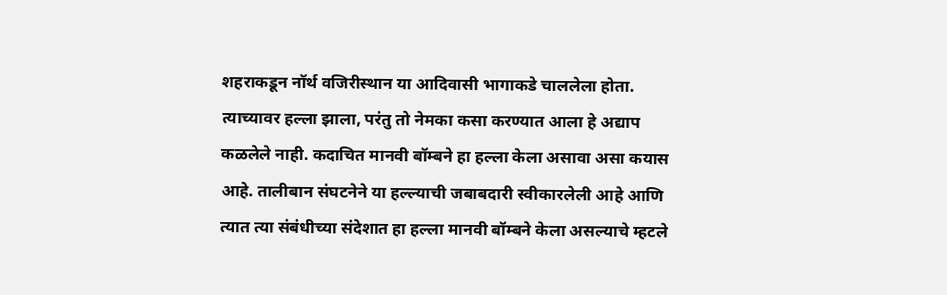शहराकडून नॉर्थ वजिरीस्थान या आदिवासी भागाकडे चाललेला होता. त्याच्यावर हल्ला झाला, परंतु तो नेमका कसा करण्यात आला हे अद्याप कळलेले नाही. कदाचित मानवी बॉम्बने हा हल्ला केला असावा असा कयास आहे. तालीबान संघटनेने या हल्ल्याची जबाबदारी स्वीकारलेली आहे आणि त्यात त्या संबंधीच्या संदेशात हा हल्ला मानवी बॉम्बने केला असल्याचे म्हटले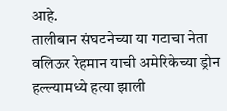आहे.
तालीबान संघटनेच्या या गटाचा नेता वलिऊर रेहमान याची अमेरिकेच्या ड्रोन हल्ल्यामध्ये हत्या झाली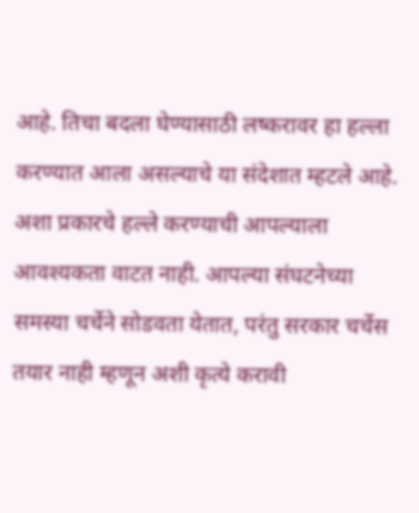आहे. तिचा बदला घेण्यासाठी लष्करावर हा हल्ला करण्यात आला असल्याचे या संदेशात म्हटले आहे. अशा प्रकारचे हल्ले करण्याची आपल्याला आवश्यकता वाटत नाही. आपल्या संघटनेच्या समस्या चर्चेने सोडवता येतात, परंतु सरकार चर्चेस तयार नाही म्हणून अशी कृत्ये करावी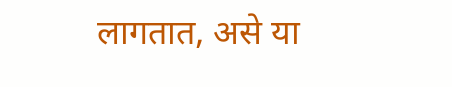लागतात, असे या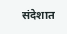संदेशात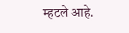म्हटले आहे.